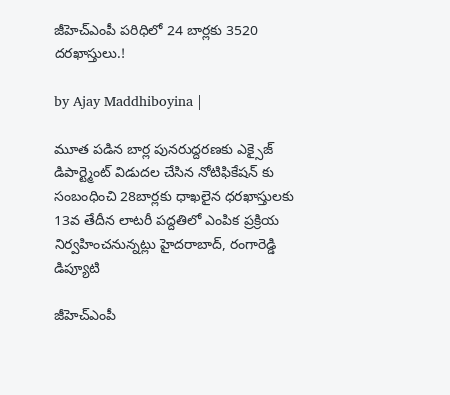జీహెచ్‌ఎంపీ పరిధిలో 24 బార్లకు 3520 దరఖాస్తులు.!

by Ajay Maddhiboyina |

మూత పడిన బార్ల పునరుద్దరణకు ఎక్సైజ్ డిపార్ట్మెంట్ విడుదల చేసిన నోటిఫికేషన్ కు సంబంధించి 28బార్లకు ధాఖలైన ధరఖాస్తులకు 13వ తేదీన లాటరీ పద్దతిలో ఎంపిక ప్రక్రియ నిర్వహించనున్నట్లు హైదరాబాద్‌, రంగారెడ్డి డిప్యూటి

జీహెచ్‌ఎంపీ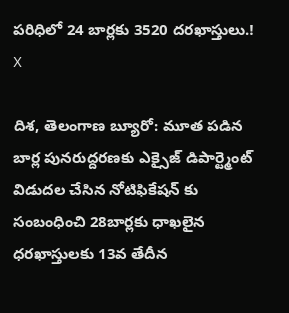పరిధిలో 24 బార్లకు 3520 దరఖాస్తులు.!
X

దిశ, తెలంగాణ బ్యూరో: మూత పడిన బార్ల పునరుద్దరణకు ఎక్సైజ్ డిపార్ట్మెంట్ విడుదల చేసిన నోటిఫికేషన్ కు సంబంధించి 28బార్లకు ధాఖలైన ధరఖాస్తులకు 13వ తేదీన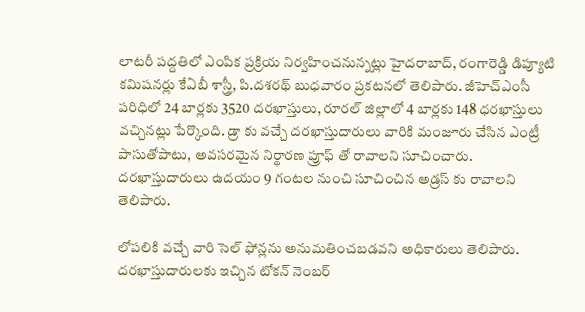లాటరీ పద్దతిలో ఎంపిక ప్రక్రియ నిర్వహించనున్నట్లు హైదరాబాద్‌, రంగారెడ్డి డిప్యూటి కమిషనర్లు కేఏబీ శాస్త్రీ, పి.దశరథ్‌ బుధవారం ప్రకటనలో తెలిపారు. జీహెచ్‌ఎంసీ పరిధిలో 24 బార్లకు 3520 దరఖాస్తులు, రూరల్‌ జిల్లాలో 4 బార్లకు 148 ధరఖాస్తులు వచ్చినట్లు పేర్కొంది. డ్రా కు వచ్చే దరఖాస్తుదారులు వారికి మంజూరు చేసిన ఎంట్రీ పాసుతోపాటు, అవసరమైన నిర్థారణ ప్రూఫ్ తో రావాలని సూచించారు. దరఖాస్తుదారులు ఉదయం 9 గంటల నుంచి సూచించిన అడ్రస్ కు రావాలని తెలిపారు.

లోపలికి వచ్చే వారి సెల్‌ ఫోన్లను అనుమతించబడవని అధికారులు తెలిపారు. దరఖాస్తుదారులకు ఇచ్చిన టోకన్‌ నెంబర్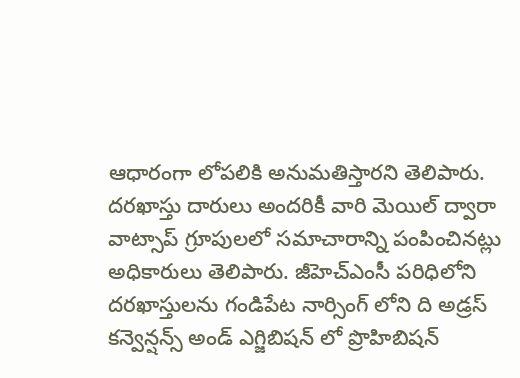ఆధారంగా లోపలికి అనుమతిస్తారని తెలిపారు. దరఖాస్తు దారులు అందరికీ వారి మెయిల్ ద్వారా వాట్సాప్ గ్రూపులలో సమాచారాన్ని పంపించినట్లు అధికారులు తెలిపారు. జీహెచ్‌ఎంసీ పరిధిలోని దరఖాస్తులను గండిపేట నార్సింగ్ లోని ది అడ్రస్‌ కన్వెన్షన్స్ అండ్ ఎగ్జిబిషన్ లో ప్రొహిబిషన్‌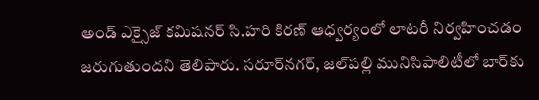అండ్‌ ఎక్సైజ్‌ కమిషనర్‌ సి.హరి కిరణ్‌ ఆధ్వర్యంలో లాటరీ నిర్వహించడం జరుగుతుందని తెలిపారు. సరూర్‌నగర్‌, జల్‌పల్లి మునిసిపాలిటీలో బార్‌కు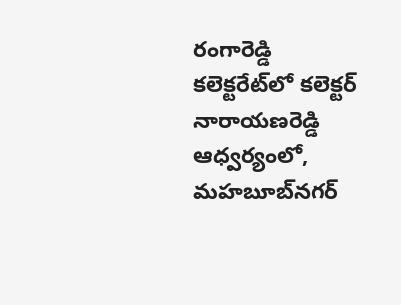రంగారెడ్డి కలెక్టరేట్‌లో కలెక్టర్‌ నారాయణరెడ్డి ఆధ్వర్యంలో, మహబూబ్‌నగర్‌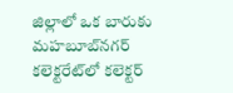జిల్లాలో ఒక బారుకు మహబూబ్‌నగర్‌ కలెక్టరేట్‌లో కలెక్టర్‌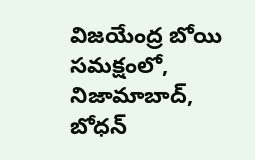విజయేంద్ర బోయి సమక్షంలో, నిజామాబాద్‌, బోధన్‌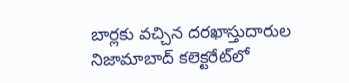బార్లకు వచ్చిన దరఖాస్తుదారుల నిజామాబాద్‌ కలెక్టరేట్‌లో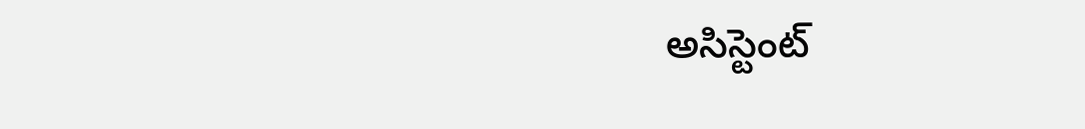అసిస్టెంట్‌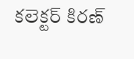కలెక్టర్‌ కిరణ్‌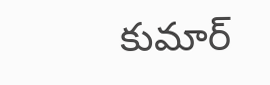కుమార్‌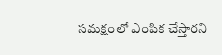సమక్షంలో ఎంపిక చేస్తారని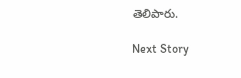తెలిపారు.

Next Story